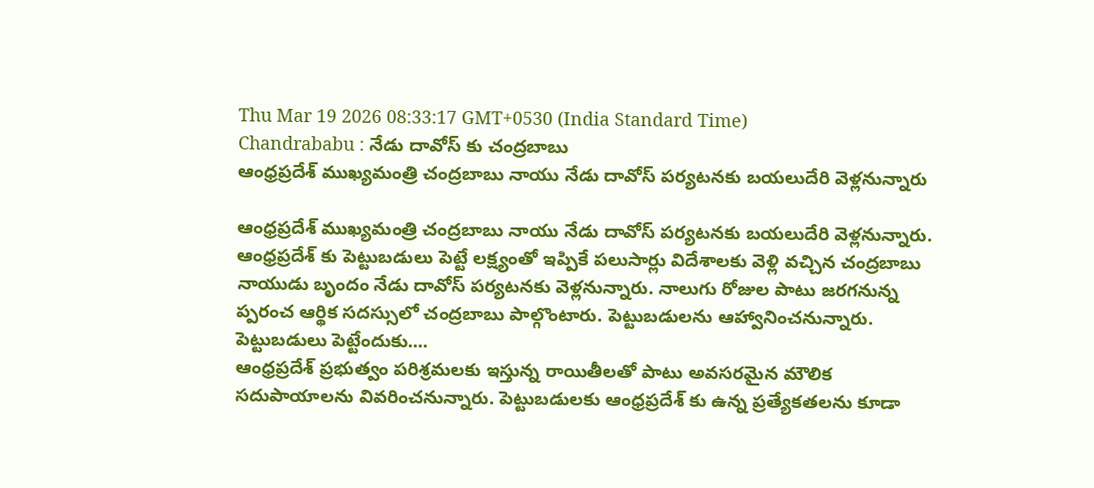Thu Mar 19 2026 08:33:17 GMT+0530 (India Standard Time)
Chandrababu : నేడు దావోస్ కు చంద్రబాబు
ఆంధ్రప్రదేశ్ ముఖ్యమంత్రి చంద్రబాబు నాయు నేడు దావోస్ పర్యటనకు బయలుదేరి వెళ్లనున్నారు

ఆంధ్రప్రదేశ్ ముఖ్యమంత్రి చంద్రబాబు నాయు నేడు దావోస్ పర్యటనకు బయలుదేరి వెళ్లనున్నారు. ఆంధ్రప్రదేశ్ కు పెట్టుబడులు పెట్టే లక్ష్యంతో ఇప్పికే పలుసార్లు విదేశాలకు వెళ్లి వచ్చిన చంద్రబాబు నాయుడు బృందం నేడు దావోస్ పర్యటనకు వెళ్లనున్నారు. నాలుగు రోజుల పాటు జరగనున్న ప్పరంచ ఆర్థిక సదస్సులో చంద్రబాబు పాల్గొంటారు. పెట్టుబడులను ఆహ్వానించనున్నారు.
పెట్టుబడులు పెట్టేందుకు....
ఆంధ్రప్రదేశ్ ప్రభుత్వం పరిశ్రమలకు ఇస్తున్న రాయితీలతో పాటు అవసరమైన మౌలిక సదుపాయాలను వివరించనున్నారు. పెట్టుబడులకు ఆంధ్రప్రదేశ్ కు ఉన్న ప్రత్యేకతలను కూడా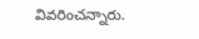వివరించన్నారు.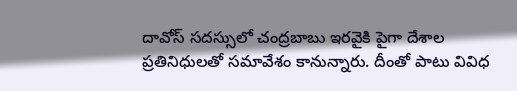దావోస్ సదస్సులో చంద్రబాబు ఇరవైకి పైగా దేశాల ప్రతినిధులతో సమావేశం కానున్నారు. దీంతో పాటు వివిధ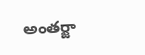అంతర్జా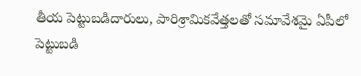తీయ పెట్టుబడిదారులు, పారిశ్రామికవేత్తలతో సమావేశమై ఏపీలో పెట్టుబడి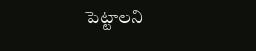పెట్టాలని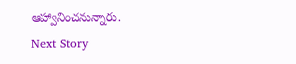ఆహ్వానించనున్నారు.
Next Story